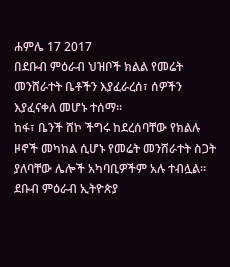ሐምሌ 17 2017
በደቡብ ምዕራብ ህዝቦች ክልል የመሬት መንሸራተት ቤቶችን እያፈራረሰ፣ ሰዎችን እያፈናቀለ መሆኑ ተሰማ፡፡
ከፋ፣ ቤንች ሸኮ ችግሩ ከደረሰባቸው የክልሉ ዞኖች መካከል ሲሆኑ የመሬት መንሸራተት ስጋት ያለባቸው ሌሎች አካባቢዎችም አሉ ተብሏል፡፡
ደቡብ ምዕራብ ኢትዮጵያ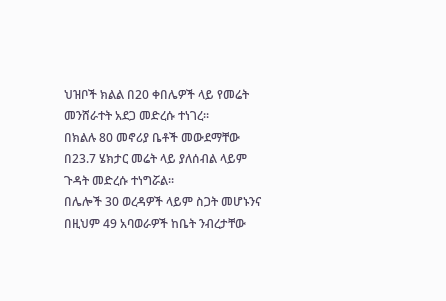ህዝቦች ክልል በ20 ቀበሌዎች ላይ የመሬት መንሸራተት አደጋ መድረሱ ተነገረ፡፡
በክልሉ 80 መኖሪያ ቤቶች መውደማቸው በ23.7 ሄክታር መሬት ላይ ያለሰብል ላይም ጉዳት መድረሱ ተነግሯል፡፡
በሌሎች 30 ወረዳዎች ላይም ስጋት መሆኑንና በዚህም 49 አባወራዎች ከቤት ንብረታቸው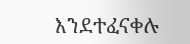እንደተፈናቀሉ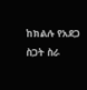ከክልሉ የአደጋ ስጋት ስራ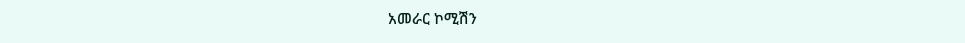አመራር ኮሚሽን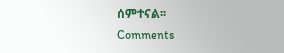ሰምተናል፡፡
Comments